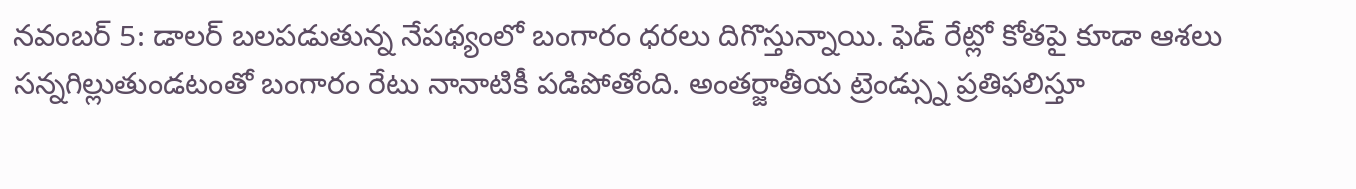నవంబర్ 5: డాలర్ బలపడుతున్న నేపథ్యంలో బంగారం ధరలు దిగొస్తున్నాయి. ఫెడ్ రేట్లో కోతపై కూడా ఆశలు సన్నగిల్లుతుండటంతో బంగారం రేటు నానాటికీ పడిపోతోంది. అంతర్జాతీయ ట్రెండ్స్ను ప్రతిఫలిస్తూ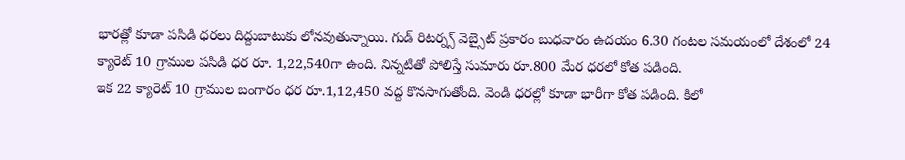భారత్లో కూడా పసిడి ధరలు దిద్దుబాటుకు లోనవుతున్నాయి. గుడ్ రిటర్న్స్ వెబ్సైట్ ప్రకారం బుధవారం ఉదయం 6.30 గంటల సమయంలో దేశంలో 24 క్యారెట్ 10 గ్రాముల పసిడి ధర రూ. 1,22,540గా ఉంది. నిన్నటితో పోలిస్తే సుమారు రూ.800 మేర ధరలో కోత పడింది.
ఇక 22 క్యారెట్ 10 గ్రాముల బంగారం ధర రూ.1,12,450 వద్ద కొనసాగుతోంది. వెండి ధరల్లో కూడా భారీగా కోత పడింది. కిలో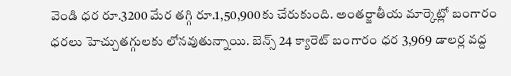వెండి ధర రూ.3200 మేర తగ్గి రూ.1,50,900కు చేరుకుంది. అంతర్జాతీయ మార్కెట్లో బంగారం ధరలు హెచ్చుతగ్గులకు లోనవుతున్నాయి. బెన్స్ 24 క్యారెట్ బంగారం ధర 3,969 డాలర్ల వద్ద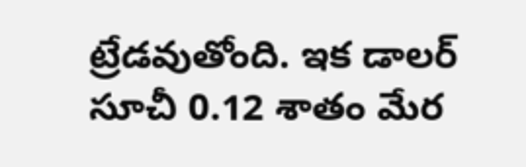ట్రేడవుతోంది. ఇక డాలర్ సూచీ 0.12 శాతం మేర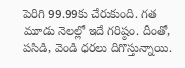పెరిగి 99.99కు చేరుకుంది. గత మూడు నెలల్లో ఇదే గరిష్ఠం. దీంతో, పసిడి, వెండి ధరలు దిగొస్తున్నాయి.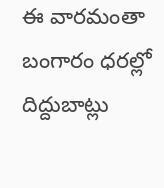ఈ వారమంతా బంగారం ధరల్లో దిద్దుబాట్లు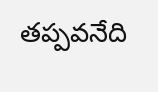తప్పవనేది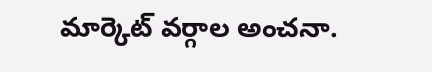మార్కెట్ వర్గాల అంచనా.